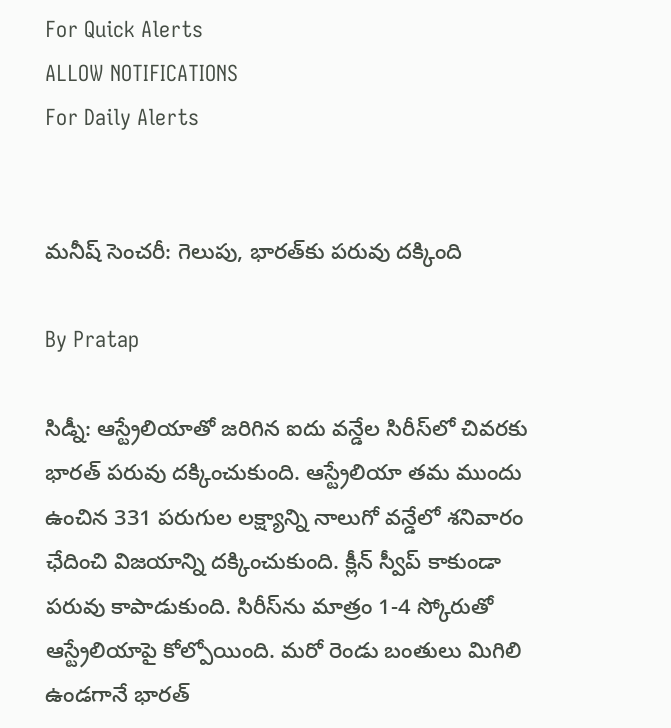For Quick Alerts
ALLOW NOTIFICATIONS
For Daily Alerts


మనీష్ సెంచరీ: గెలుపు, భారత్‌కు పరువు దక్కింది

By Pratap

సిడ్నీ: ఆస్ట్రేలియాతో జరిగిన ఐదు వన్డేల సిరీస్‌లో చివరకు భారత్ పరువు దక్కించుకుంది. ఆస్ట్రేలియా తమ ముందు ఉంచిన 331 పరుగుల లక్ష్యాన్ని నాలుగో వన్డేలో శనివారం ఛేదించి విజయాన్ని దక్కించుకుంది. క్లీన్ స్వీప్ కాకుండా పరువు కాపాడుకుంది. సిరీస్‌ను మాత్రం 1-4 స్కోరుతో ఆస్ట్రేలియాపై కోల్పోయింది. మరో రెండు బంతులు మిగిలి ఉండగానే భారత్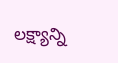లక్ష్యాన్ని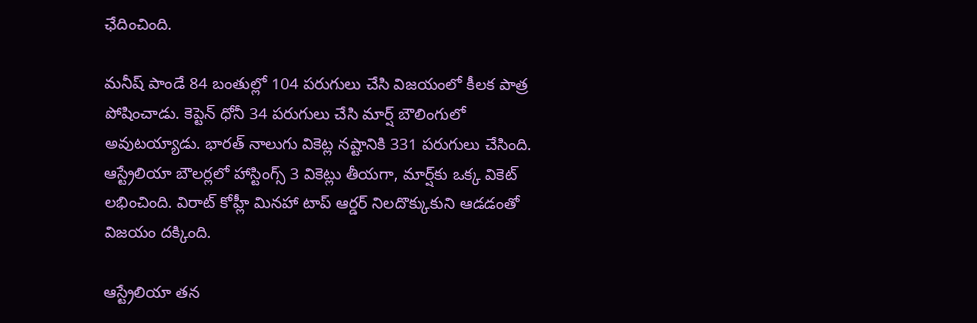ఛేదించింది.

మనీష్ పాండే 84 బంతుల్లో 104 పరుగులు చేసి విజయంలో కీలక పాత్ర పోషించాడు. కెప్టెన్ ధోనీ 34 పరుగులు చేసి మార్ష్ బౌలింగులో అవుటయ్యాడు. భారత్ నాలుగు వికెట్ల నష్టానికి 331 పరుగులు చేసింది. ఆస్ట్రేలియా బౌలర్లలో హాస్టింగ్స్ 3 వికెట్లు తీయగా, మార్ష్‌కు ఒక్క వికెట్ లభించింది. విరాట్ కోహ్లీ మినహా టాప్ ఆర్డర్ నిలదొక్కుకుని ఆడడంతో విజయం దక్కింది.

ఆస్ట్రేలియా తన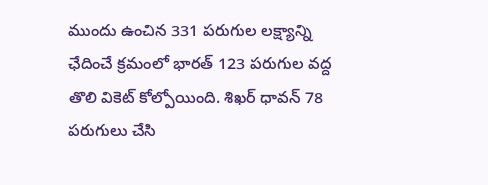ముందు ఉంచిన 331 పరుగుల లక్ష్యాన్ని ఛేదించే క్రమంలో భారత్ 123 పరుగుల వద్ద తొలి వికెట్ కోల్పోయింది. శిఖర్ ధావన్ 78 పరుగులు చేసి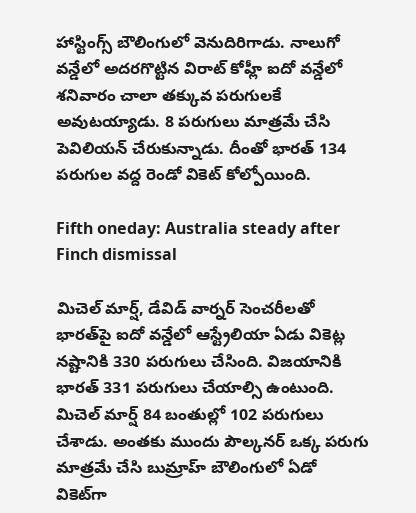హాస్టింగ్స్ బౌలింగులో వెనుదిరిగాడు. నాలుగో వన్డేలో అదరగొట్టిన విరాట్ కోహ్లీ ఐదో వన్డేలో శనివారం చాలా తక్కువ పరుగులకే అవుటయ్యాడు. 8 పరుగులు మాత్రమే చేసి పెవిలియన్ చేరుకున్నాడు. దీంతో భారత్ 134 పరుగుల వద్ద రెండో వికెట్ కోల్పోయింది.

Fifth oneday: Australia steady after Finch dismissal

మిచెల్ మార్ష్, డేవిడ్ వార్నర్ సెంచరీలతో భారత్‌పై ఐదో వన్డేలో ఆస్ట్రేలియా ఏడు వికెట్ల నష్టానికి 330 పరుగులు చేసింది. విజయానికి భారత్ 331 పరుగులు చేయాల్సి ఉంటుంది. మిచెల్ మార్ష్ 84 బంతుల్లో 102 పరుగులు చేశాడు. అంతకు ముందు పౌల్కనర్ ఒక్క పరుగు మాత్రమే చేసి బుమ్రాహ్ బౌలింగులో ఏడో వికెట్‌గా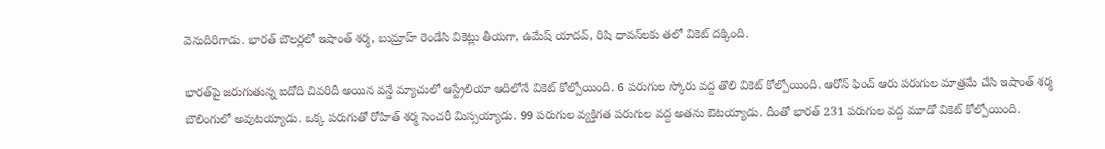వెనుదిరిగాడు. భారత్ బౌలర్లలో ఇషాంత్ శర్మ, బుమ్రాహ్ రెండేసి వికెట్లు తీయగా, ఉమేష్ యాదవ్, రిషి ధావన్‌లకు తలో వికెట్ దక్కింది.

భారత్‌పై జరుగుతున్న ఐదోది చివరిదీ అయిన వన్డే మ్యాచులో ఆస్ట్రేలియా ఆదిలోనే వికెట్ కోల్పోయింది. 6 పరుగుల స్కోరు వద్ద తొలి వికెట్ కోల్పోయింది. ఆరోన్ ఫించ్ ఆరు పరుగుల మాత్రమే చేసి ఇషాంత్ శర్మ బౌలింగులో అవుటయ్యాడు. ఒక్క పరుగుతో రోహిత్ శర్మ సెంచరీ మిస్సయ్యాడు. 99 పరుగుల వ్యక్తిగత పరుగుల వద్ద అతను ఔటయ్యాడు. దీంతో భారత్ 231 పరుగుల వద్ద మూడో వికెట్ కోల్పోయింది.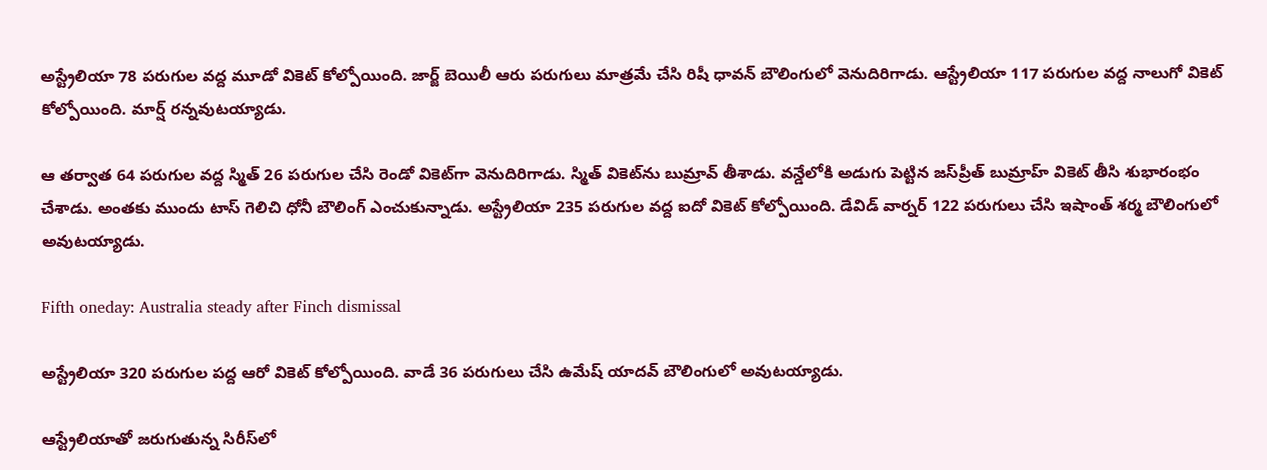అస్ట్రేలియా 78 పరుగుల వద్ద మూడో వికెట్ కోల్పోయింది. జార్జ్ బెయిలీ ఆరు పరుగులు మాత్రమే చేసి రిషీ ధావన్ బౌలింగులో వెనుదిరిగాడు. ఆస్ట్రేలియా 117 పరుగుల వద్ద నాలుగో వికెట్ కోల్పోయింది. మార్ష్ రన్నవుటయ్యాడు.

ఆ తర్వాత 64 పరుగుల వద్ద స్మిత్ 26 పరుగుల చేసి రెండో వికెట్‌గా వెనుదిరిగాడు. స్మిత్ వికెట్‌ను బుమ్రావ్ తీశాడు. వన్డేలోకి అడుగు పెట్టిన జస్‌ప్రీత్ బుమ్రాహ్ వికెట్ తీసి శుభారంభం చేశాడు. అంతకు ముందు టాస్ గెలిచి ధోనీ బౌలింగ్ ఎంచుకున్నాడు. అస్ట్రేలియా 235 పరుగుల వద్ద ఐదో వికెట్ కోల్పోయింది. డేవిడ్ వార్నర్ 122 పరుగులు చేసి ఇషాంత్ శర్మ బౌలింగులో అవుటయ్యాడు.

Fifth oneday: Australia steady after Finch dismissal

అస్ట్రేలియా 320 పరుగుల పద్ద ఆరో వికెట్ కోల్పోయింది. వాడే 36 పరుగులు చేసి ఉమేష్ యాదవ్ బౌలింగులో అవుటయ్యాడు.

ఆస్ట్రేలియాతో జరుగుతున్న సిరీస్‌లో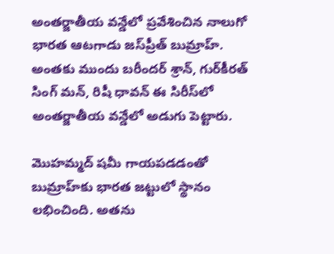అంతర్జాతీయ వన్డేలో ప్రవేశించిన నాలుగో భారత ఆటగాడు జస్‌ప్రీత్ బుమ్రాహ్. అంతకు ముందు బరీందర్ శ్రాన్, గుర్‌కీరత్ సింగ్ మన్, రిషీ ధావన్ ఈ సిరీస్‌లో అంతర్జాతీయ వన్డేలో అడుగు పెట్టారు.

మొహమ్మద్ షమీ గాయపడడంతో బుమ్రాహ్‌కు భారత జట్టులో స్థానం లభించింది. అతను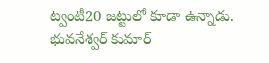ట్వంటీ20 జట్టులో కూడా ఉన్నాడు. భువనేశ్వర్ కుమార్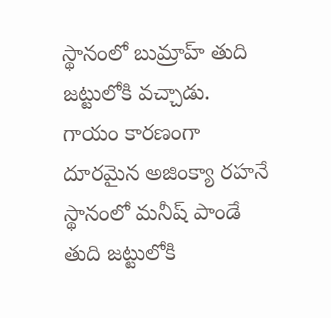స్థానంలో బుమ్రాహ్ తుది జట్టులోకి వచ్చాడు. గాయం కారణంగా దూరమైన అజింక్యా రహనే స్థానంలో మనీష్ పాండే తుది జట్టులోకి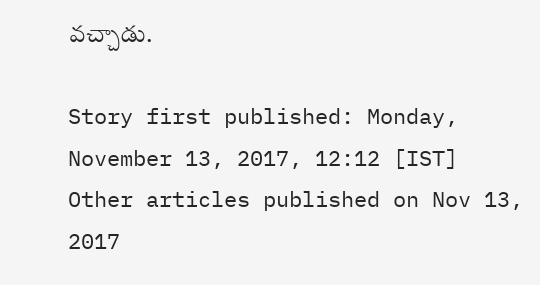వచ్చాడు.

Story first published: Monday, November 13, 2017, 12:12 [IST]
Other articles published on Nov 13, 2017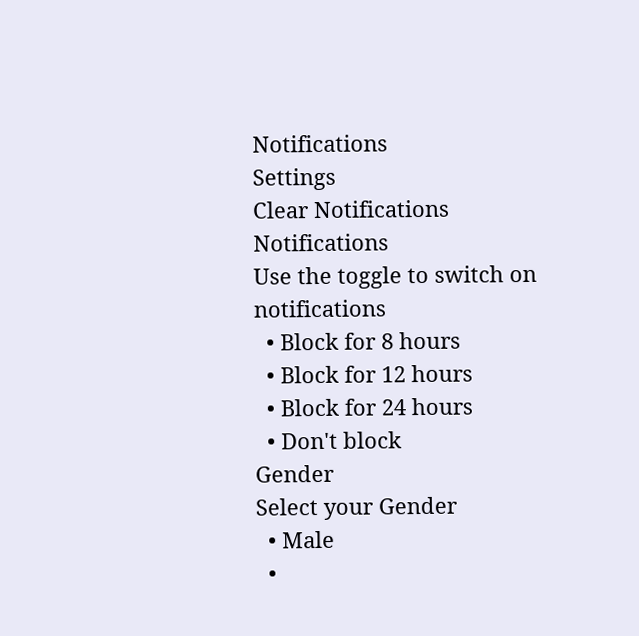Notifications
Settings
Clear Notifications
Notifications
Use the toggle to switch on notifications
  • Block for 8 hours
  • Block for 12 hours
  • Block for 24 hours
  • Don't block
Gender
Select your Gender
  • Male
  •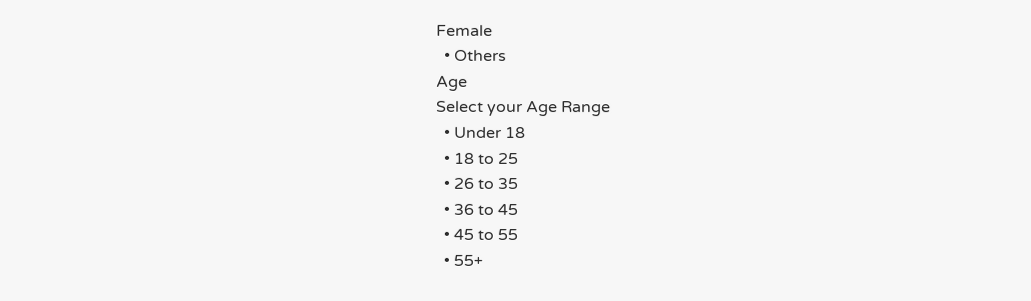Female
  • Others
Age
Select your Age Range
  • Under 18
  • 18 to 25
  • 26 to 35
  • 36 to 45
  • 45 to 55
  • 55+